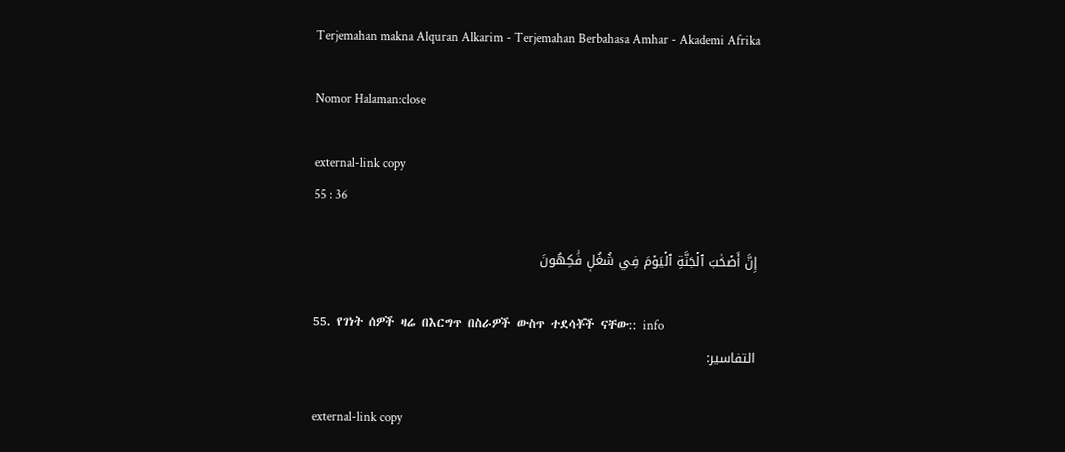Terjemahan makna Alquran Alkarim - Terjemahan Berbahasa Amhar - Akademi Afrika

Nomor Halaman:close

external-link copy
55 : 36

إِنَّ أَصۡحَٰبَ ٱلۡجَنَّةِ ٱلۡيَوۡمَ فِي شُغُلٖ فَٰكِهُونَ

55. የገነት ሰዎች ዛሬ በእርግጥ በስራዎች ውስጥ ተደሳቾች ናቸው:: info
التفاسير:

external-link copy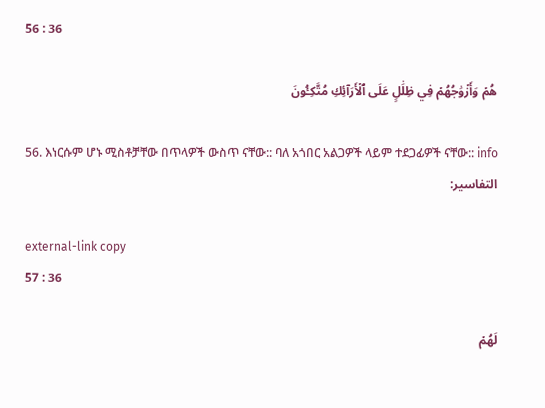56 : 36

هُمۡ وَأَزۡوَٰجُهُمۡ فِي ظِلَٰلٍ عَلَى ٱلۡأَرَآئِكِ مُتَّكِـُٔونَ

56. እነርሱም ሆኑ ሚስቶቻቸው በጥላዎች ውስጥ ናቸው:: ባለ አጎበር አልጋዎች ላይም ተደጋፊዎች ናቸው:: info
التفاسير:

external-link copy
57 : 36

لَهُمۡ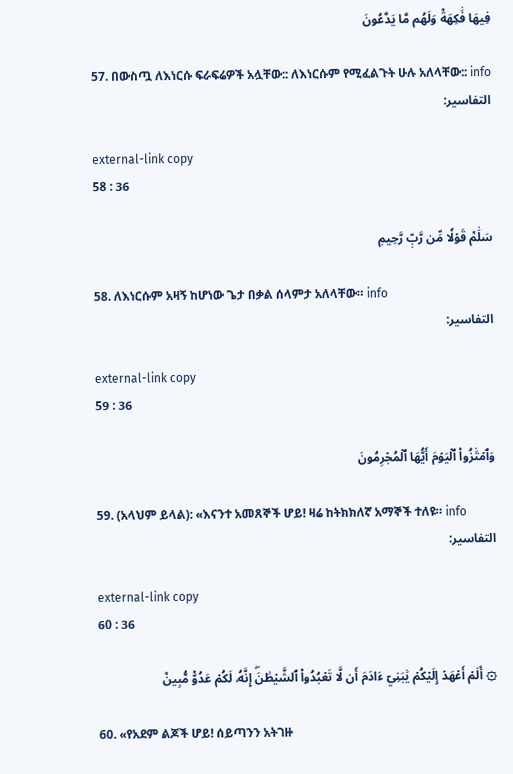فِيهَا فَٰكِهَةٞ وَلَهُم مَّا يَدَّعُونَ

57. በውስጧ ለእነርሱ ፍራፍሬዎች አሏቸው:: ለእነርሱም የሚፈልጉት ሁሉ አለላቸው:: info
التفاسير:

external-link copy
58 : 36

سَلَٰمٞ قَوۡلٗا مِّن رَّبّٖ رَّحِيمٖ

58. ለእነርሱም አዛኝ ከሆነው ጌታ በቃል ሰላምታ አለላቸው። info
التفاسير:

external-link copy
59 : 36

وَٱمۡتَٰزُواْ ٱلۡيَوۡمَ أَيُّهَا ٱلۡمُجۡرِمُونَ

59. (አላህም ይላል): «እናንተ አመጸኞች ሆይ! ዛሬ ከትክክለኛ አማኞች ተለዩ። info
التفاسير:

external-link copy
60 : 36

۞ أَلَمۡ أَعۡهَدۡ إِلَيۡكُمۡ يَٰبَنِيٓ ءَادَمَ أَن لَّا تَعۡبُدُواْ ٱلشَّيۡطَٰنَۖ إِنَّهُۥ لَكُمۡ عَدُوّٞ مُّبِينٞ

60. «የአደም ልጆች ሆይ! ሰይጣንን አትገዙ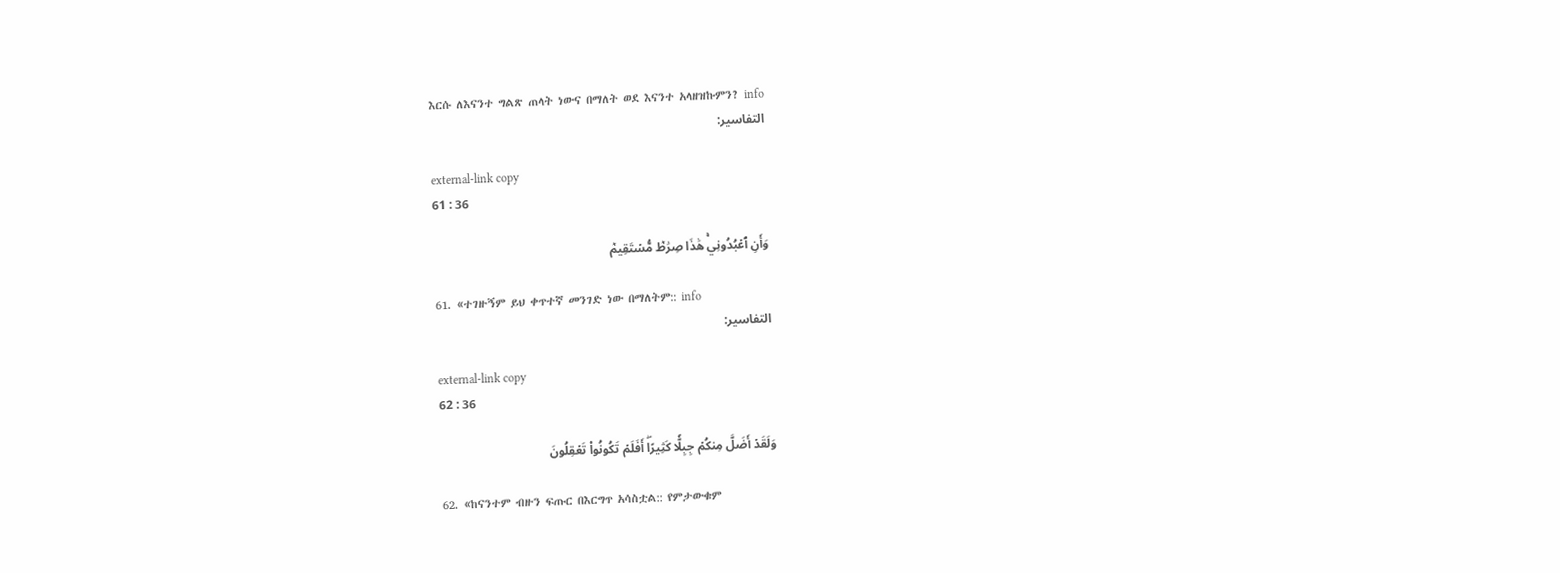እርሱ ለእናንተ ግልጽ ጠላት ነውና በማለት ወደ እናንተ አላዘዝኩምን? info
التفاسير:

external-link copy
61 : 36

وَأَنِ ٱعۡبُدُونِيۚ هَٰذَا صِرَٰطٞ مُّسۡتَقِيمٞ

61. «ተገዙኝም ይህ ቀጥተኛ መንገድ ነው በማለትም:: info
التفاسير:

external-link copy
62 : 36

وَلَقَدۡ أَضَلَّ مِنكُمۡ جِبِلّٗا كَثِيرًاۖ أَفَلَمۡ تَكُونُواْ تَعۡقِلُونَ

62. «ከናንተም ብዙን ፍጡር በእርግጥ አሳስቷል:: የምታውቁም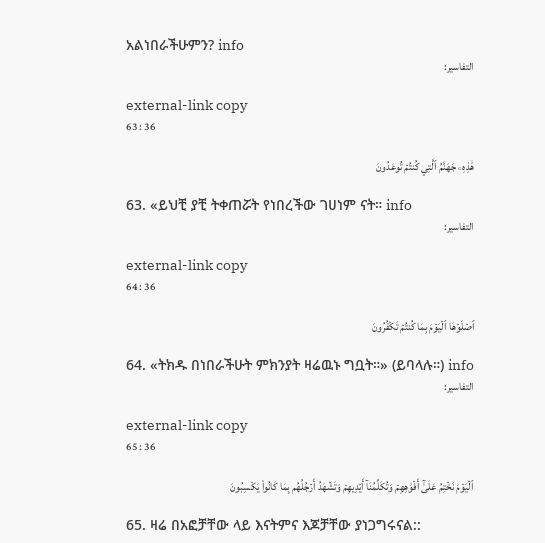አልነበራችሁምን? info
التفاسير:

external-link copy
63 : 36

هَٰذِهِۦ جَهَنَّمُ ٱلَّتِي كُنتُمۡ تُوعَدُونَ

63. «ይህቺ ያቺ ትቀጠሯት የነበረችው ገሀነም ናት። info
التفاسير:

external-link copy
64 : 36

ٱصۡلَوۡهَا ٱلۡيَوۡمَ بِمَا كُنتُمۡ تَكۡفُرُونَ

64. «ትክዱ በነበራችሁት ምክንያት ዛሬዉኑ ግቧት።» (ይባላሉ።) info
التفاسير:

external-link copy
65 : 36

ٱلۡيَوۡمَ نَخۡتِمُ عَلَىٰٓ أَفۡوَٰهِهِمۡ وَتُكَلِّمُنَآ أَيۡدِيهِمۡ وَتَشۡهَدُ أَرۡجُلُهُم بِمَا كَانُواْ يَكۡسِبُونَ

65. ዛሬ በአፎቻቸው ላይ እናትምና እጆቻቸው ያነጋግሩናል::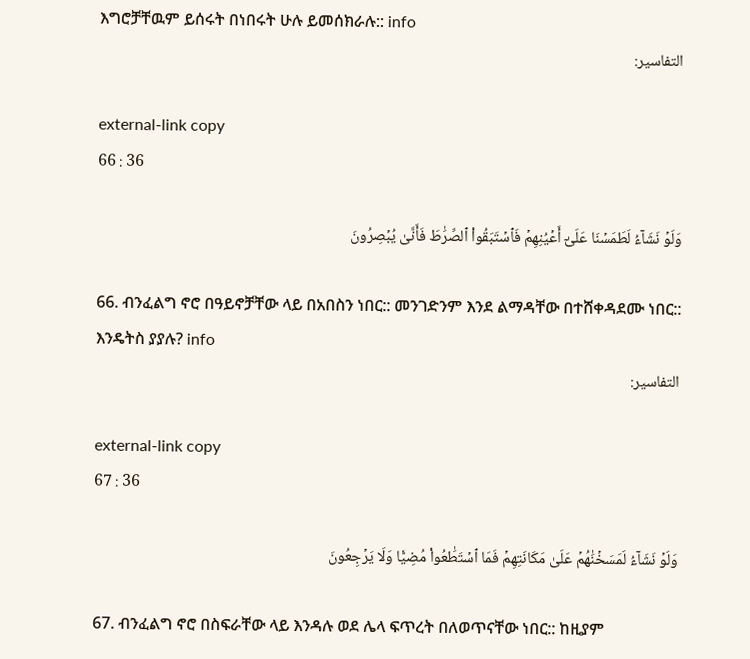እግሮቻቸዉም ይሰሩት በነበሩት ሁሉ ይመሰክራሉ:: info
التفاسير:

external-link copy
66 : 36

وَلَوۡ نَشَآءُ لَطَمَسۡنَا عَلَىٰٓ أَعۡيُنِهِمۡ فَٱسۡتَبَقُواْ ٱلصِّرَٰطَ فَأَنَّىٰ يُبۡصِرُونَ

66. ብንፈልግ ኖሮ በዓይኖቻቸው ላይ በአበስን ነበር:: መንገድንም እንደ ልማዳቸው በተሸቀዳደሙ ነበር:: እንዴትስ ያያሉ? info
التفاسير:

external-link copy
67 : 36

وَلَوۡ نَشَآءُ لَمَسَخۡنَٰهُمۡ عَلَىٰ مَكَانَتِهِمۡ فَمَا ٱسۡتَطَٰعُواْ مُضِيّٗا وَلَا يَرۡجِعُونَ

67. ብንፈልግ ኖሮ በስፍራቸው ላይ እንዳሉ ወደ ሌላ ፍጥረት በለወጥናቸው ነበር:: ከዚያም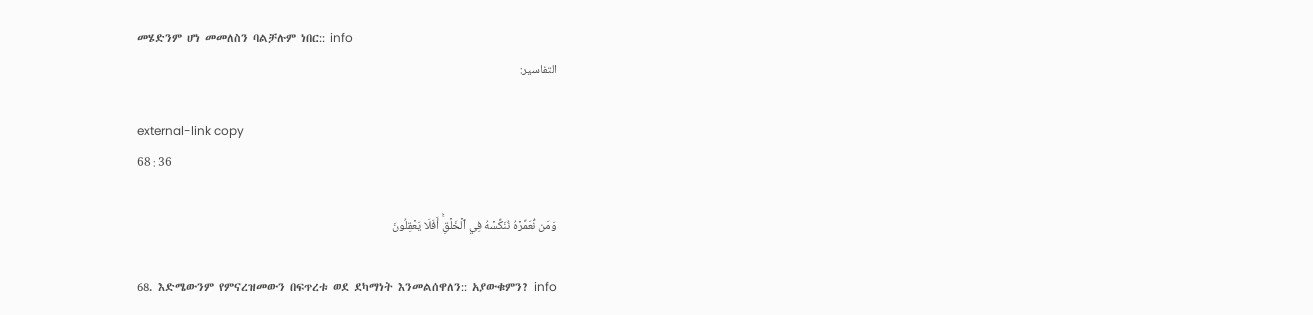መሄድንም ሆነ መመለስን ባልቻሉም ነበር:: info
التفاسير:

external-link copy
68 : 36

وَمَن نُّعَمِّرۡهُ نُنَكِّسۡهُ فِي ٱلۡخَلۡقِۚ أَفَلَا يَعۡقِلُونَ

68. እድሜውንም የምናረዝመውን በፍጥረቱ ወደ ደካማነት እንመልሰዋለን:: አያውቁምን? info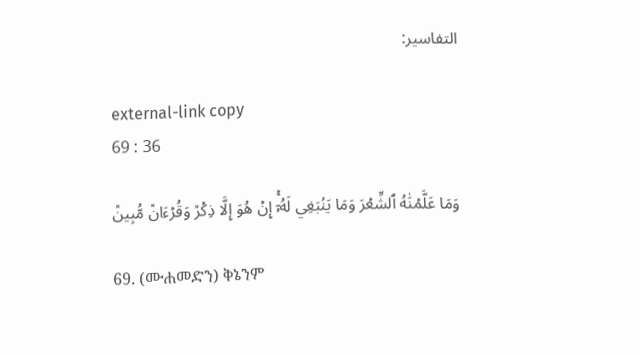التفاسير:

external-link copy
69 : 36

وَمَا عَلَّمۡنَٰهُ ٱلشِّعۡرَ وَمَا يَنۢبَغِي لَهُۥٓۚ إِنۡ هُوَ إِلَّا ذِكۡرٞ وَقُرۡءَانٞ مُّبِينٞ

69. (ሙሐመድን) ቅኔንም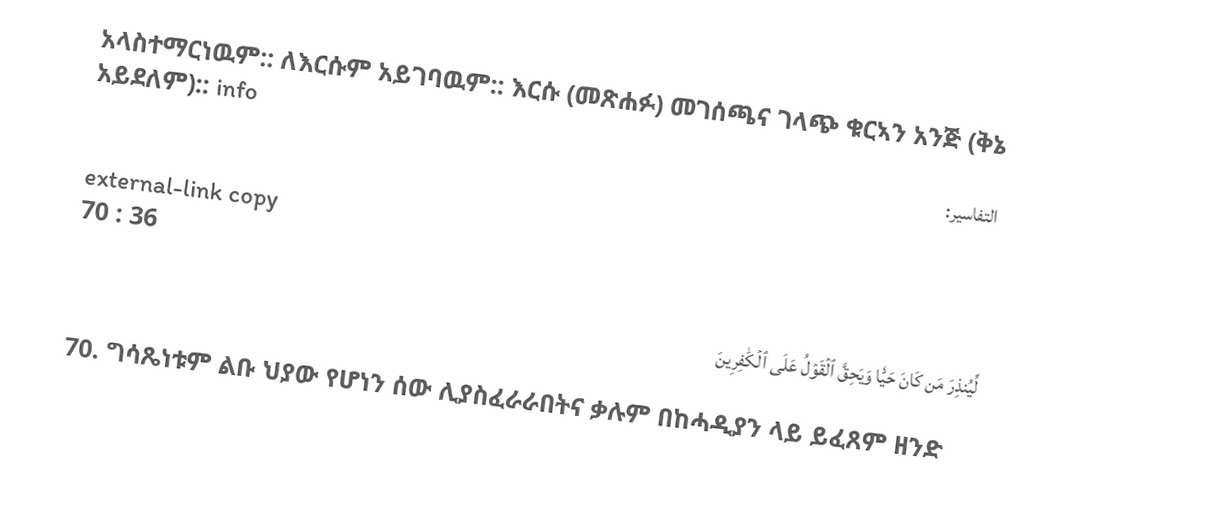አላስተማርነዉም:: ለእርሱም አይገባዉም:: እርሱ (መጽሐፉ) መገሰጫና ገላጭ ቁርኣን አንጅ (ቅኔ አይደለም):: info
التفاسير:

external-link copy
70 : 36

لِّيُنذِرَ مَن كَانَ حَيّٗا وَيَحِقَّ ٱلۡقَوۡلُ عَلَى ٱلۡكَٰفِرِينَ

70. ግሳጼነቱም ልቡ ህያው የሆነን ሰው ሊያስፈራራበትና ቃሉም በከሓዲያን ላይ ይፈጸም ዘንድ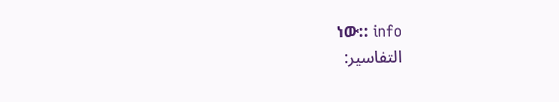ነው:: info
التفاسير: